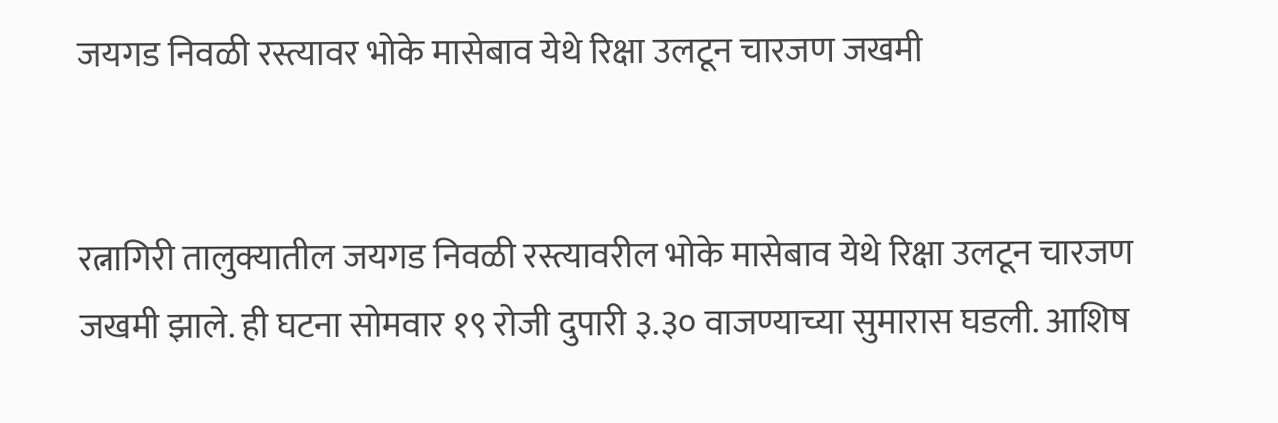जयगड निवळी रस्त्यावर भोके मासेबाव येथे रिक्षा उलटून चारजण जखमी


रत्नागिरी तालुक्यातील जयगड निवळी रस्त्यावरील भोके मासेबाव येथे रिक्षा उलटून चारजण जखमी झाले. ही घटना सोमवार १९ रोजी दुपारी ३.३० वाजण्याच्या सुमारास घडली. आशिष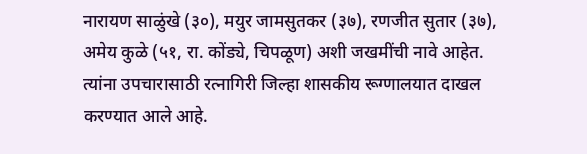नारायण साळुंखे (३०), मयुर जामसुतकर (३७), रणजीत सुतार (३७), अमेय कुळे (५१, रा. कोंड्ये, चिपळूण) अशी जखमींची नावे आहेत. त्यांना उपचारासाठी रत्नागिरी जिल्हा शासकीय रूग्णालयात दाखल करण्यात आले आहे.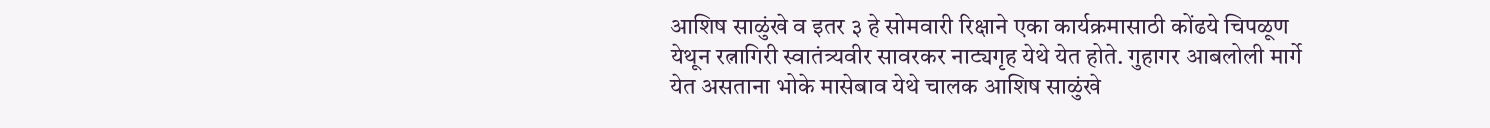आशिष साळुंखे व इतर ३ हे सोमवारी रिक्षाने एका कार्यक्रमासाठी कोंढये चिपळूण येथून रत्नागिरी स्वातंत्र्यवीर सावरकर नाट्यगृह येथे येत होते. गुहागर आबलोली मार्गे येत असताना भोके मासेबाव येथे चालक आशिष साळुंखे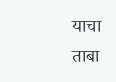याचा ताबा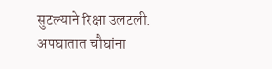सुटल्याने रिक्षा उलटली. अपघातात चौघांना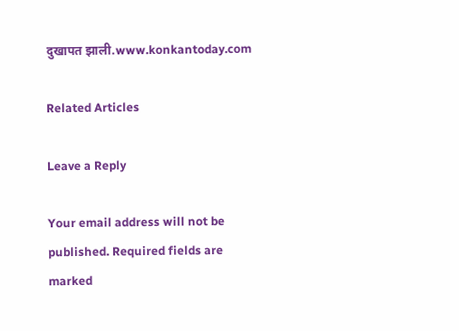दुखापत झाली.www.konkantoday.com

Related Articles

Leave a Reply

Your email address will not be published. Required fields are marked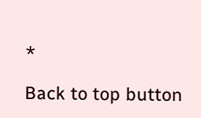*

Back to top button